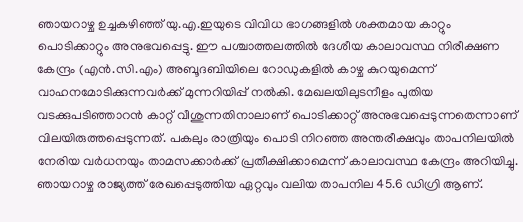ഞായറാഴ്ച ഉച്ചകഴിഞ്ഞ് യു.എ.ഇയുടെ വിവിധ ഭാഗങ്ങളിൽ ശക്തമായ കാറ്റും പൊടിക്കാറ്റും അനുഭവപ്പെട്ടു. ഈ പശ്ചാത്തലത്തിൽ ദേശീയ കാലാവസ്ഥ നിരീക്ഷണ കേന്ദ്രം (എൻ.സി.എം) അബൂദബിയിലെ റോഡുകളിൽ കാഴ്ച കുറയുമെന്ന് വാഹനമോടിക്കുന്നവർക്ക് മുന്നറിയിപ്പ് നൽകി. മേഖലയിലുടനീളം പുതിയ വടക്കുപടിഞ്ഞാറൻ കാറ്റ് വീശുന്നതിനാലാണ് പൊടിക്കാറ്റ് അനുഭവപ്പെടുന്നതെന്നാണ് വിലയിരുത്തപ്പെടുന്നത്. പകലും രാത്രിയും പൊടി നിറഞ്ഞ അന്തരീക്ഷവും താപനിലയിൽ നേരിയ വർധനയും താമസക്കാർക്ക് പ്രതീക്ഷിക്കാമെന്ന് കാലാവസ്ഥ കേന്ദ്രം അറിയിച്ചു. ഞായറാഴ്ച രാജ്യത്ത് രേഖപ്പെടുത്തിയ ഏറ്റവും വലിയ താപനില 45.6 ഡിഗ്രി ആണ്.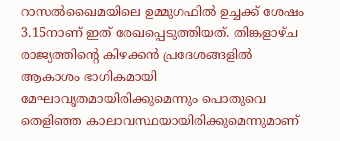റാസൽഖൈമയിലെ ഉമ്മുഗഫിൽ ഉച്ചക്ക് ശേഷം 3.15നാണ് ഇത് രേഖപ്പെടുത്തിയത്. തിങ്കളാഴ്ച രാജ്യത്തിന്റെ കിഴക്കൻ പ്രദേശങ്ങളിൽ ആകാശം ഭാഗികമായി മേഘാവൃതമായിരിക്കുമെന്നും പൊതുവെ തെളിഞ്ഞ കാലാവസ്ഥയായിരിക്കുമെന്നുമാണ്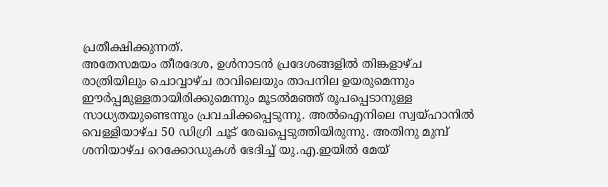പ്രതീക്ഷിക്കുന്നത്.
അതേസമയം തീരദേശ, ഉൾനാടൻ പ്രദേശങ്ങളിൽ തിങ്കളാഴ്ച രാത്രിയിലും ചൊവ്വാഴ്ച രാവിലെയും താപനില ഉയരുമെന്നും ഈർപ്പമുള്ളതായിരിക്കുമെന്നും മൂടൽമഞ്ഞ് രൂപപ്പെടാനുള്ള സാധ്യതയുണ്ടെന്നും പ്രവചിക്കപ്പെടുന്നു. അൽഐനിലെ സ്വയ്ഹാനിൽ വെള്ളിയാഴ്ച 50 ഡിഗ്രി ചൂട് രേഖപ്പെടുത്തിയിരുന്നു. അതിനു മുമ്പ് ശനിയാഴ്ച റെക്കോഡുകൾ ഭേദിച്ച് യു.എ.ഇയിൽ മേയ്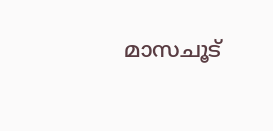മാസചൂട്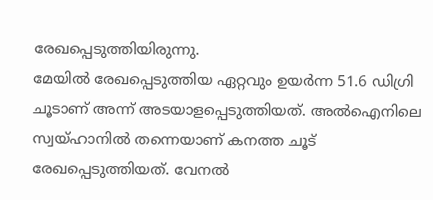രേഖപ്പെടുത്തിയിരുന്നു.
മേയിൽ രേഖപ്പെടുത്തിയ ഏറ്റവും ഉയർന്ന 51.6 ഡിഗ്രി ചൂടാണ് അന്ന് അടയാളപ്പെടുത്തിയത്. അൽഐനിലെ സ്വയ്ഹാനിൽ തന്നെയാണ് കനത്ത ചൂട് രേഖപ്പെടുത്തിയത്. വേനൽ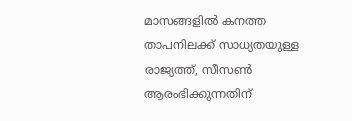മാസങ്ങളിൽ കനത്ത താപനിലക്ക് സാധ്യതയുള്ള രാജ്യത്ത്, സീസൺ ആരംഭിക്കുന്നതിന്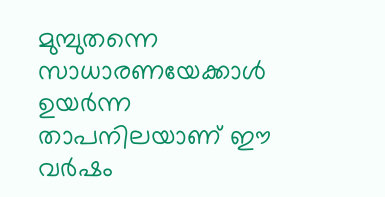മുമ്പുതന്നെ സാധാരണയേക്കാൾ ഉയർന്ന താപനിലയാണ് ഈ വർഷം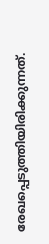രേഖപ്പെടുത്തിയിരിക്കുന്നത്.